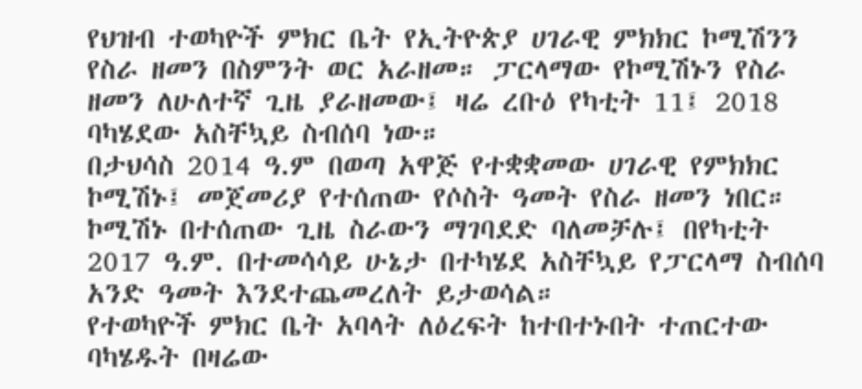የህዝብ ተወካዮች ምክር ቤት የኢትዮጵያ ሀገራዊ ምክክር ኮሚሽንን የስራ ዘመን በስምንት ወር አራዘመ። ፓርላማው የኮሚሽኑን የስራ ዘመን ለሁለተኛ ጊዜ ያራዘመው፤ ዛሬ ረቡዕ የካቲት 11፤ 2018 ባካሄደው አስቸኳይ ስብሰባ ነው።
በታህሳስ 2014 ዓ.ም በወጣ አዋጅ የተቋቋመው ሀገራዊ የምክክር ኮሚሽኑ፤ መጀመሪያ የተሰጠው የሶስት ዓመት የስራ ዘመን ነበር። ኮሚሽኑ በተሰጠው ጊዜ ስራውን ማገባደድ ባለመቻሉ፤ በየካቲት 2017 ዓ.ም. በተመሳሳይ ሁኔታ በተካሄደ አስቸኳይ የፓርላማ ስብሰባ አንድ ዓመት እንደተጨመረለት ይታወሳል።
የተወካዮች ምክር ቤት አባላት ለዕረፍት ከተበተኑበት ተጠርተው ባካሄዱት በዛሬው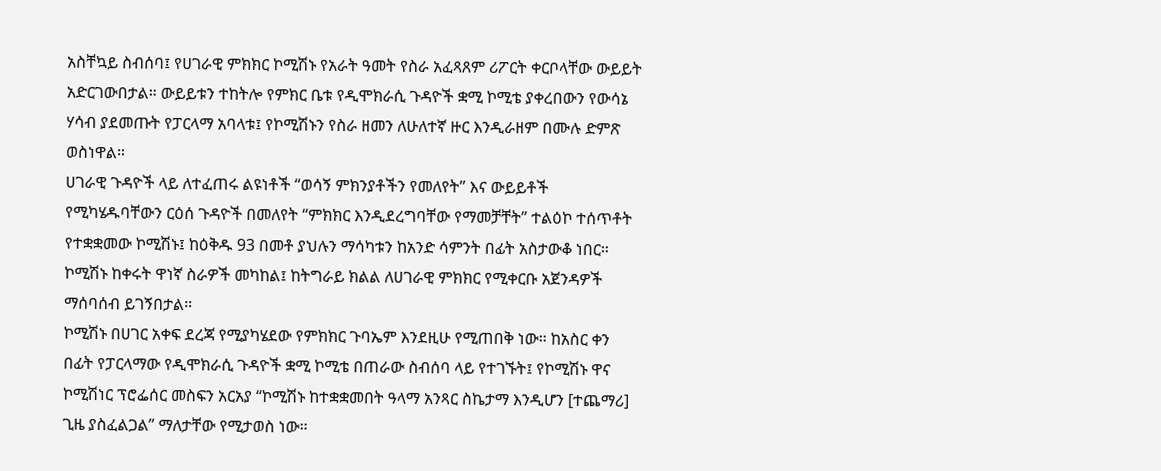አስቸኳይ ስብሰባ፤ የሀገራዊ ምክክር ኮሚሽኑ የአራት ዓመት የስራ አፈጻጸም ሪፖርት ቀርቦላቸው ውይይት አድርገውበታል። ውይይቱን ተከትሎ የምክር ቤቱ የዲሞክራሲ ጉዳዮች ቋሚ ኮሚቴ ያቀረበውን የውሳኔ ሃሳብ ያደመጡት የፓርላማ አባላቱ፤ የኮሚሽኑን የስራ ዘመን ለሁለተኛ ዙር እንዲራዘም በሙሉ ድምጽ ወስነዋል።
ሀገራዊ ጉዳዮች ላይ ለተፈጠሩ ልዩነቶች “ወሳኝ ምክንያቶችን የመለየት” እና ውይይቶች የሚካሄዱባቸውን ርዕሰ ጉዳዮች በመለየት “ምክክር እንዲደረግባቸው የማመቻቸት” ተልዕኮ ተሰጥቶት የተቋቋመው ኮሚሽኑ፤ ከዕቅዱ 93 በመቶ ያህሉን ማሳካቱን ከአንድ ሳምንት በፊት አስታውቆ ነበር። ኮሚሽኑ ከቀሩት ዋነኛ ስራዎች መካከል፤ ከትግራይ ክልል ለሀገራዊ ምክክር የሚቀርቡ አጀንዳዎች ማሰባሰብ ይገኝበታል።
ኮሚሽኑ በሀገር አቀፍ ደረጃ የሚያካሄደው የምክክር ጉባኤም እንደዚሁ የሚጠበቅ ነው። ከአስር ቀን በፊት የፓርላማው የዲሞክራሲ ጉዳዮች ቋሚ ኮሚቴ በጠራው ስብሰባ ላይ የተገኙት፤ የኮሚሽኑ ዋና ኮሚሽነር ፕሮፌሰር መስፍን አርአያ “ኮሚሽኑ ከተቋቋመበት ዓላማ አንጻር ስኬታማ እንዲሆን [ተጨማሪ] ጊዜ ያስፈልጋል” ማለታቸው የሚታወስ ነው።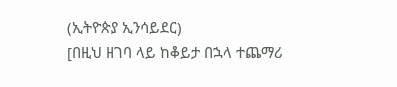(ኢትዮጵያ ኢንሳይደር)
[በዚህ ዘገባ ላይ ከቆይታ በኋላ ተጨማሪ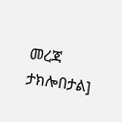መረጃ ታክሎበታል]